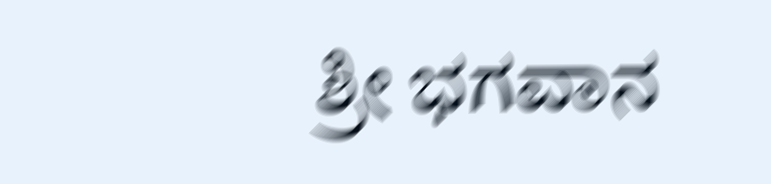ಶ್ರೀ ಭಗವಾನ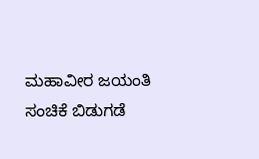ಮಹಾವೀರ ಜಯಂತಿ ಸಂಚಿಕೆ ಬಿಡುಗಡೆ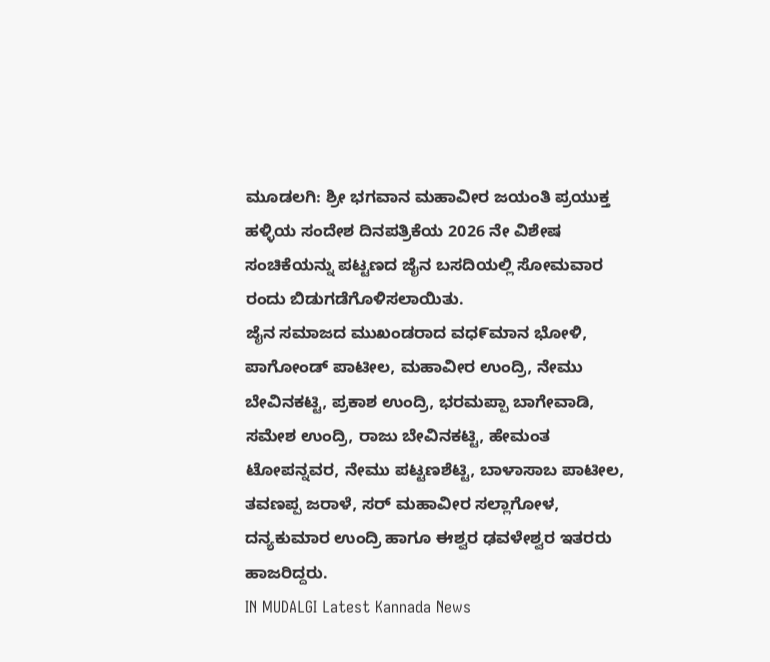ಮೂಡಲಗಿ: ಶ್ರೀ ಭಗವಾನ ಮಹಾವೀರ ಜಯಂತಿ ಪ್ರಯುಕ್ತ ಹಳ್ಳಿಯ ಸಂದೇಶ ದಿನಪತ್ರಿಕೆಯ 2026 ನೇ ವಿಶೇಷ ಸಂಚಿಕೆಯನ್ನು ಪಟ್ಟಣದ ಜೈನ ಬಸದಿಯಲ್ಲಿ ಸೋಮವಾರ ರಂದು ಬಿಡುಗಡೆಗೊಳಿಸಲಾಯಿತು.
ಜೈನ ಸಮಾಜದ ಮುಖಂಡರಾದ ವಧ೯ಮಾನ ಭೋಳಿ, ಪಾಗೋಂಡ್ ಪಾಟೀಲ, ಮಹಾವೀರ ಉಂದ್ರಿ, ನೇಮು ಬೇವಿನಕಟ್ಟಿ, ಪ್ರಕಾಶ ಉಂದ್ರಿ, ಭರಮಪ್ಪಾ ಬಾಗೇವಾಡಿ, ಸಮೇಶ ಉಂದ್ರಿ, ರಾಜು ಬೇವಿನಕಟ್ಟಿ, ಹೇಮಂತ ಟೋಪನ್ನವರ, ನೇಮು ಪಟ್ಟಣಶೆಟ್ಟಿ, ಬಾಳಾಸಾಬ ಪಾಟೀಲ, ತವಣಪ್ಪ ಜರಾಳೆ, ಸರ್ ಮಹಾವೀರ ಸಲ್ಲಾಗೋಳ, ದನ್ಯಕುಮಾರ ಉಂದ್ರಿ ಹಾಗೂ ಈಶ್ವರ ಢವಳೇಶ್ವರ ಇತರರು ಹಾಜರಿದ್ದರು.
IN MUDALGI Latest Kannada News